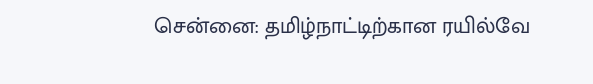சென்னை: தமிழ்நாட்டிற்கான ரயில்வே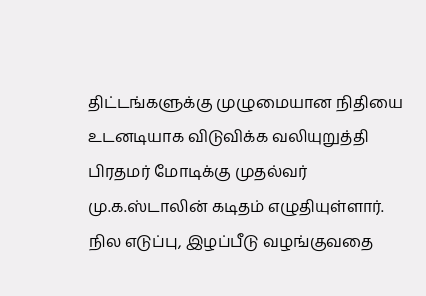திட்டங்களுக்கு முழுமையான நிதியை உடனடியாக விடுவிக்க வலியுறுத்தி பிரதமர் மோடிக்கு முதல்வர் மு.க.ஸ்டாலின் கடிதம் எழுதியுள்ளார். நில எடுப்பு, இழப்பீடு வழங்குவதை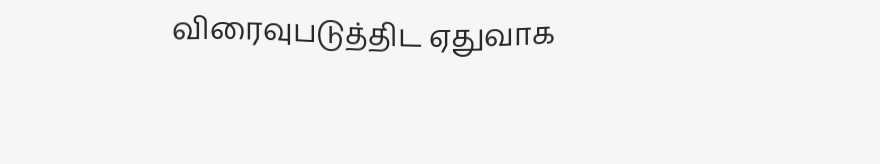விரைவுபடுத்திட ஏதுவாக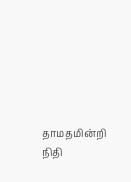தாமதமின்றி நிதி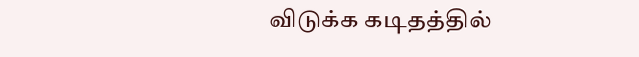விடுக்க கடிதத்தில்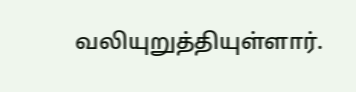வலியுறுத்தியுள்ளார்.